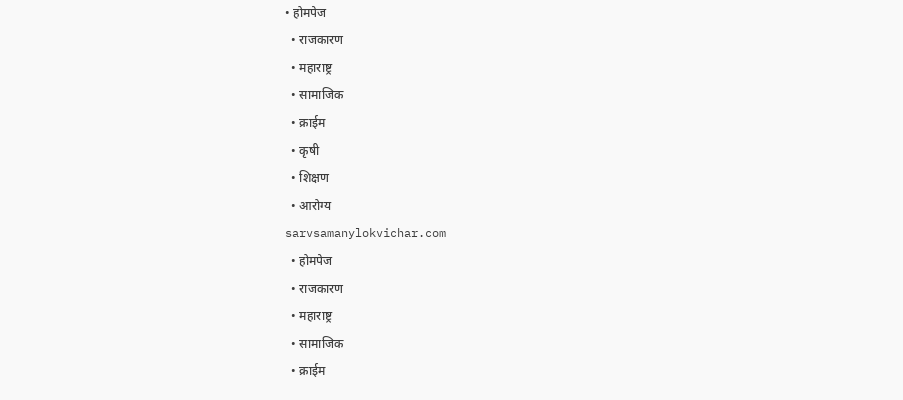• होमपेज
  • राजकारण
  • महाराष्ट्र
  • सामाजिक
  • क्राईम
  • कृषी
  • शिक्षण
  • आरोग्य
sarvsamanylokvichar.com
  • होमपेज
  • राजकारण
  • महाराष्ट्र
  • सामाजिक
  • क्राईम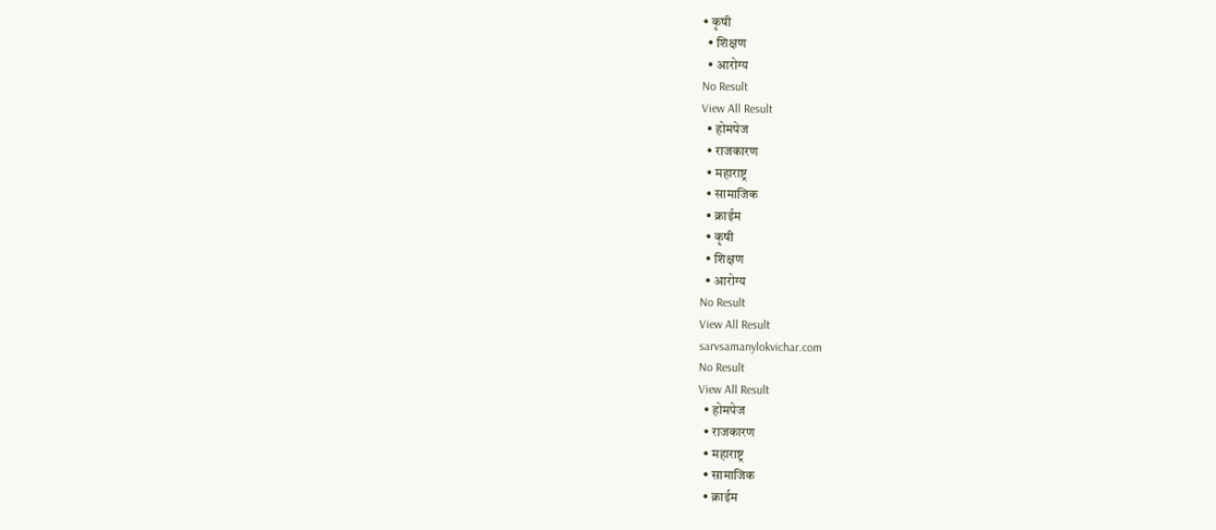• कृषी
  • शिक्षण
  • आरोग्य
No Result
View All Result
  • होमपेज
  • राजकारण
  • महाराष्ट्र
  • सामाजिक
  • क्राईम
  • कृषी
  • शिक्षण
  • आरोग्य
No Result
View All Result
sarvsamanylokvichar.com
No Result
View All Result
  • होमपेज
  • राजकारण
  • महाराष्ट्र
  • सामाजिक
  • क्राईम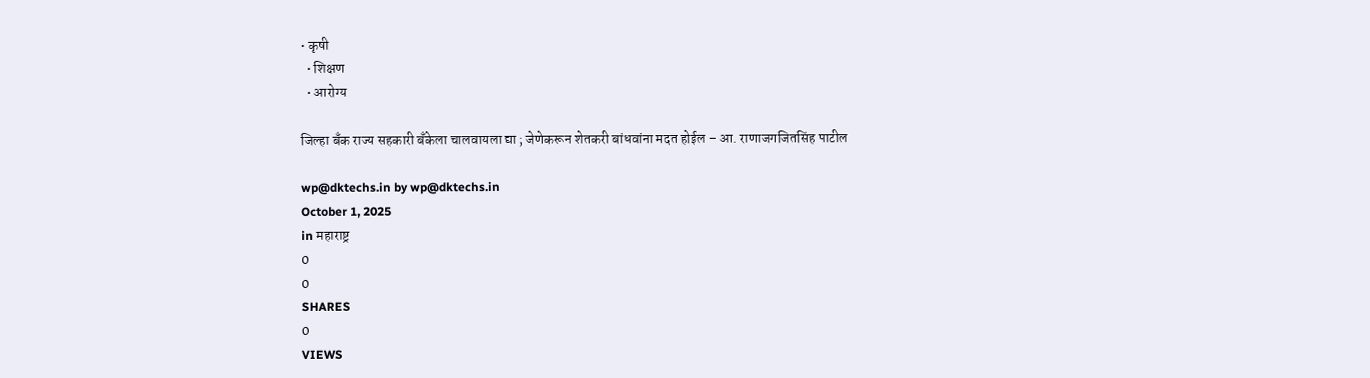• कृषी
  • शिक्षण
  • आरोग्य

जिल्हा बँक राज्य सहकारी बँकेला चालवायला द्या ; जेणेकरून शेतकरी बांधवांना मदत होईल – आ. राणाजगजितसिंह पाटील

wp@dktechs.in by wp@dktechs.in
October 1, 2025
in महाराष्ट्र
0
0
SHARES
0
VIEWS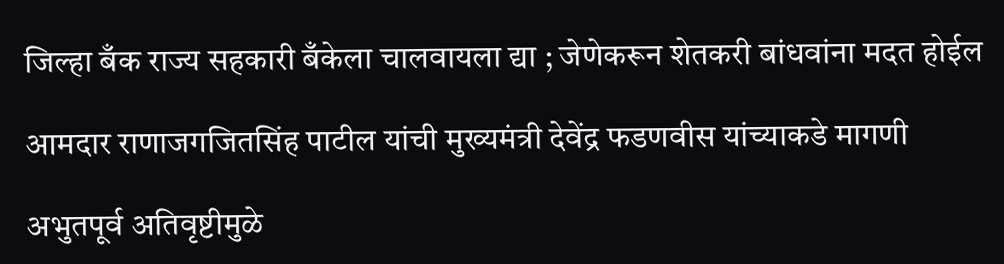जिल्हा बँक राज्य सहकारी बँकेला चालवायला द्या ; जेणेकरून शेतकरी बांधवांना मदत होईल

आमदार राणाजगजितसिंह पाटील यांची मुख्यमंत्री देवेंद्र फडणवीस यांच्याकडे मागणी

अभुतपूर्व अतिवृष्टीमुळे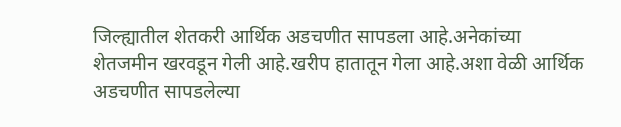जिल्ह्यातील शेतकरी आर्थिक अडचणीत सापडला आहे.अनेकांच्या शेतजमीन खरवडून गेली आहे.खरीप हातातून गेला आहे.अशा वेळी आर्थिक अडचणीत सापडलेल्या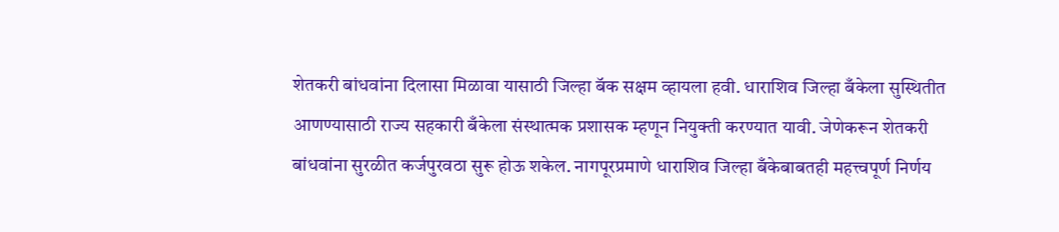शेतकरी बांधवांना दिलासा मिळावा यासाठी जिल्हा बॅक सक्षम व्हायला हवी. धाराशिव जिल्हा बँकेला सुस्थितीत आणण्यासाठी राज्य सहकारी बँकेला संस्थात्मक प्रशासक म्हणून नियुक्ती करण्यात यावी. जेणेकरून शेतकरी बांधवांना सुरळीत कर्जपुरवठा सुरू होऊ शकेल. नागपूरप्रमाणे धाराशिव जिल्हा बँकेबाबतही महत्त्वपूर्ण निर्णय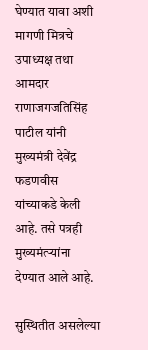घेण्यात यावा अशी मागणी मित्रचे उपाध्यक्ष तथा आमदार राणाजगजतिसिंह पाटील यांनी मुख्यमंत्री देवेंद्र फडणवीस यांच्याकडे केली आहे. तसे पत्रही मुख्यमंत्र्‍यांना देण्यात आले आहे.

सुस्थितीत असलेल्या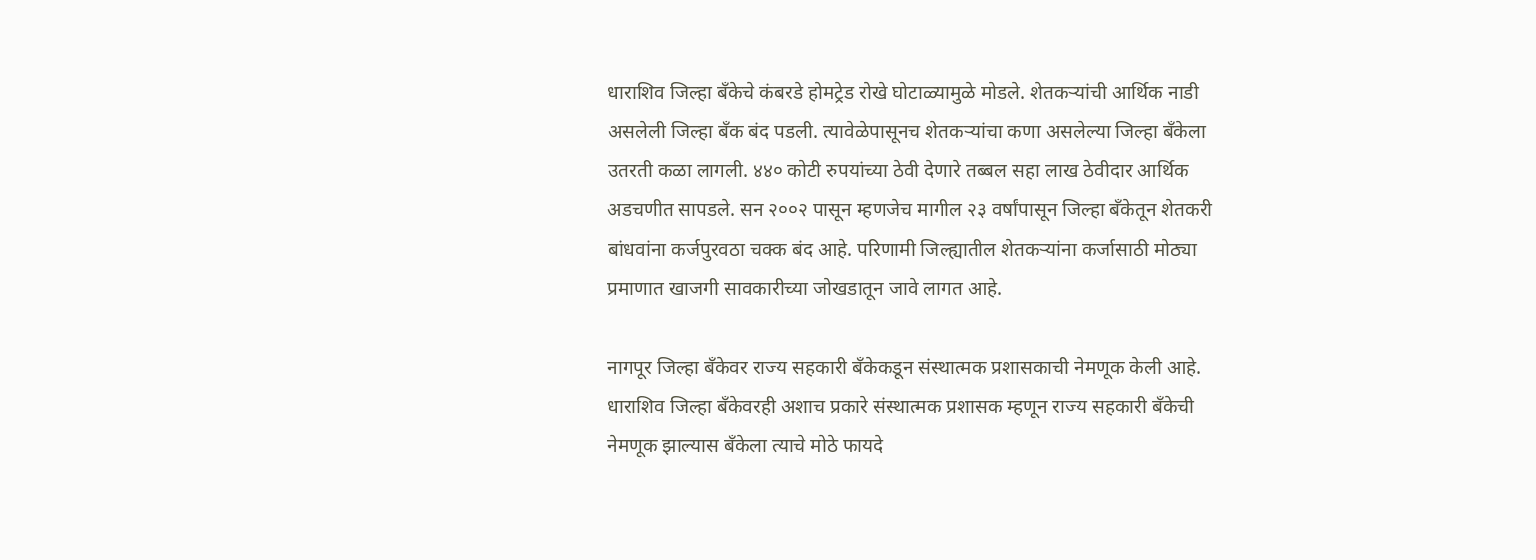धाराशिव जिल्हा बँकेचे कंबरडे होमट्रेड रोखे घोटाळ्यामुळे मोडले. शेतकऱ्यांची आर्थिक नाडी असलेली जिल्हा बँक बंद पडली. त्यावेळेपासूनच शेतकऱ्यांचा कणा असलेल्या जिल्हा बँकेला उतरती कळा लागली. ४४० कोटी रुपयांच्या ठेवी देणारे तब्बल सहा लाख ठेवीदार आर्थिक अडचणीत सापडले. सन २००२ पासून म्हणजेच मागील २३ वर्षांपासून जिल्हा बँकेतून शेतकरी बांधवांना कर्जपुरवठा चक्क बंद आहे. परिणामी जिल्ह्यातील शेतकऱ्यांना कर्जासाठी मोठ्या प्रमाणात खाजगी सावकारीच्या जोखडातून जावे लागत आहे.

नागपूर जिल्हा बँकेवर राज्य सहकारी बँकेकडून संस्थात्मक प्रशासकाची नेमणूक केली आहे. धाराशिव जिल्हा बँकेवरही अशाच प्रकारे संस्थात्मक प्रशासक म्हणून राज्य सहकारी बँकेची नेमणूक झाल्यास बँकेला त्याचे मोठे फायदे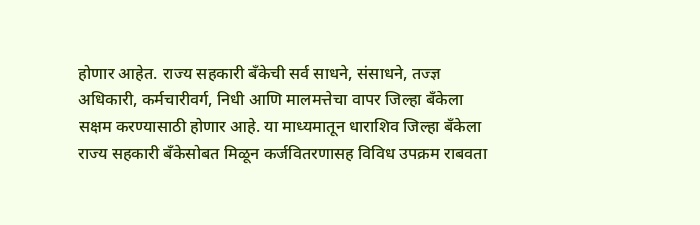होणार आहेत. राज्य सहकारी बँकेची सर्व साधने, संसाधने, तज्ज्ञ अधिकारी, कर्मचारीवर्ग, निधी आणि मालमत्तेचा वापर जिल्हा बँकेला सक्षम करण्यासाठी होणार आहे. या माध्यमातून धाराशिव जिल्हा बँकेला राज्य सहकारी बँकेसोबत मिळून कर्जवितरणासह विविध उपक्रम राबवता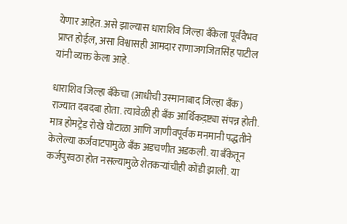येणार आहेत. असे झाल्यास धाराशिव जिल्हा बँकेला पूर्ववैभव प्राप्त होईल, असा विश्वासही आमदार राणाजगजितसिंह पाटील यांनी व्यक्त केला आहे.

धाराशिव जिल्हा बँकेचा (आधीची उस्मानाबाद जिल्हा बँक) राज्यात दबदबा होता. त्यावेळी ही बँक आर्थिकद़ष्ट्या संपन्न होती. मात्र होमट्रेड रोखे घोटाळा आणि जाणीवपूर्वक मनमानी पद्धतीने केलेल्या कर्जवाटपामुळे बँक अडचणीत अडकली. या बँकेतून कर्जपुरवठा होत नसल्यामुळे शेतकऱ्यांचीही कोंडी झाली. या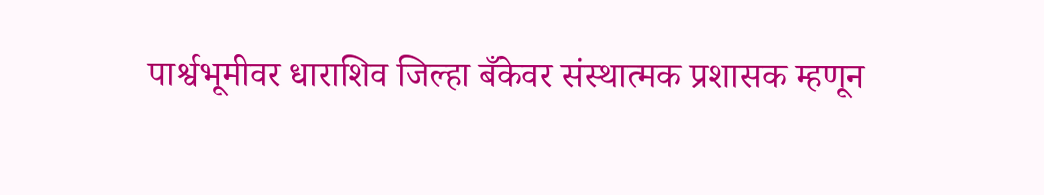पार्श्वभूमीवर धाराशिव जिल्हा बँकेवर संस्थात्मक प्रशासक म्हणून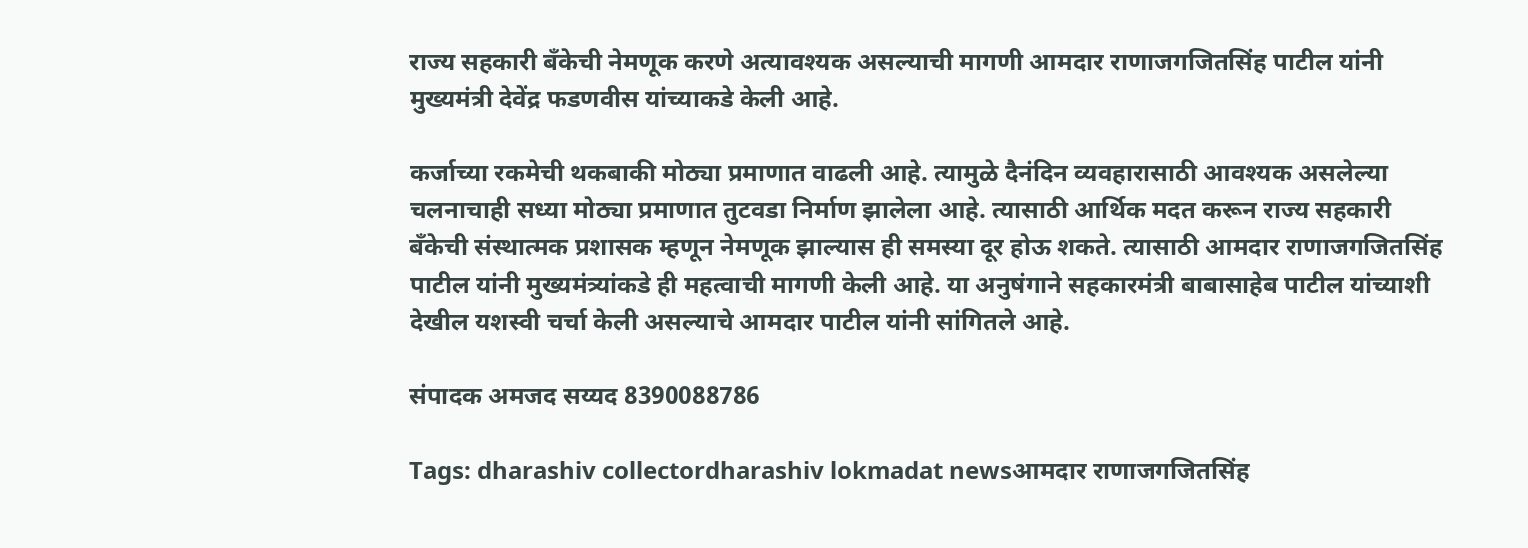राज्य सहकारी बँकेची नेमणूक करणे अत्यावश्यक असल्याची मागणी आमदार राणाजगजितसिंह पाटील यांनी मुख्यमंत्री देवेंद्र फडणवीस यांच्याकडे केली आहे.

कर्जाच्या रकमेची थकबाकी मोठ्या प्रमाणात वाढली आहे. त्यामुळे दैनंदिन व्यवहारासाठी आवश्यक असलेल्या चलनाचाही सध्या मोठ्या प्रमाणात तुटवडा निर्माण झालेला आहे. त्यासाठी आर्थिक मदत करून राज्य सहकारी बँकेची संस्थात्मक प्रशासक म्हणून नेमणूक झाल्यास ही समस्या दूर होऊ शकते. त्यासाठी आमदार राणाजगजितसिंह पाटील यांनी मुख्यमंत्र्‍यांकडे ही महत्वाची मागणी केली आहे. या अनुषंगाने सहकारमंत्री बाबासाहेब पाटील यांच्याशी देखील यशस्वी चर्चा केली असल्याचे आमदार पाटील यांनी सांगितले आहे.

संपादक अमजद सय्यद 8390088786

Tags: dharashiv collectordharashiv lokmadat newsआमदार राणाजगजितसिंह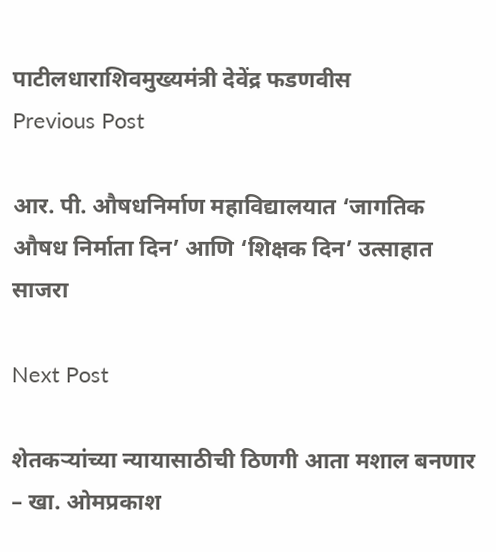पाटीलधाराशिवमुख्यमंत्री देवेंद्र फडणवीस
Previous Post

आर. पी. औषधनिर्माण महाविद्यालयात ‘जागतिक औषध निर्माता दिन’ आणि ‘शिक्षक दिन’ उत्साहात साजरा

Next Post

शेतकऱ्यांच्या न्यायासाठीची ठिणगी आता मशाल बनणार – खा. ओमप्रकाश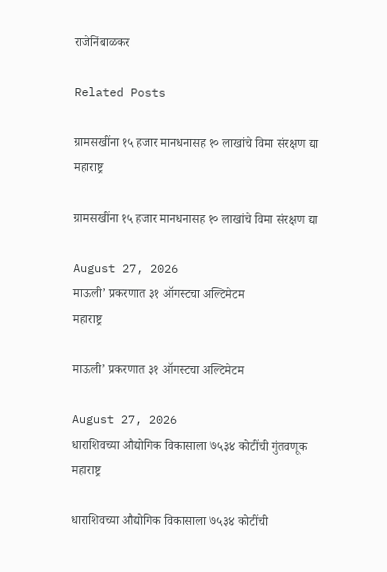राजेनिंबाळकर

Related Posts

ग्रामसखींना १५ हजार मानधनासह १० लाखांचे विमा संरक्षण द्या
महाराष्ट्र

ग्रामसखींना १५ हजार मानधनासह १० लाखांचे विमा संरक्षण द्या

August 27, 2026
माऊली’ प्रकरणात ३१ ऑगस्टचा अल्टिमेटम
महाराष्ट्र

माऊली’ प्रकरणात ३१ ऑगस्टचा अल्टिमेटम

August 27, 2026
धाराशिवच्या औद्योगिक विकासाला ७५३४ कोटींची गुंतवणूक
महाराष्ट्र

धाराशिवच्या औद्योगिक विकासाला ७५३४ कोटींची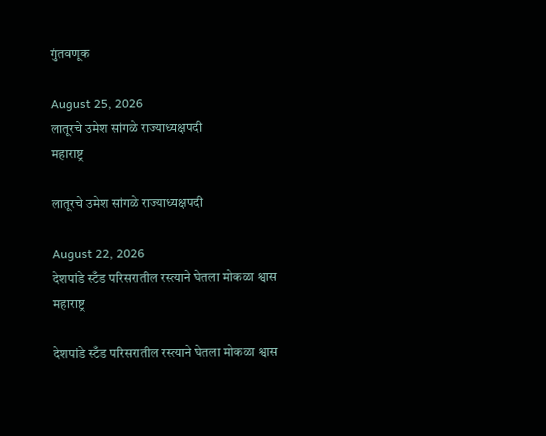गुंतवणूक

August 25, 2026
लातूरचे उमेश सांगळे राज्याध्यक्षपदी
महाराष्ट्र

लातूरचे उमेश सांगळे राज्याध्यक्षपदी

August 22, 2026
देशपांडे स्टँड परिसरातील रस्त्याने घेतला मोकळा श्वास
महाराष्ट्र

देशपांडे स्टँड परिसरातील रस्त्याने घेतला मोकळा श्वास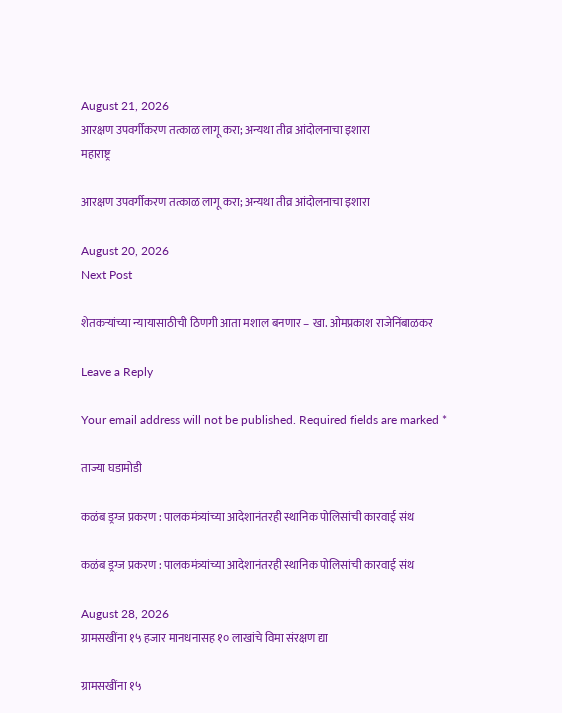August 21, 2026
आरक्षण उपवर्गीकरण तत्काळ लागू करा; अन्यथा तीव्र आंदोलनाचा इशारा
महाराष्ट्र

आरक्षण उपवर्गीकरण तत्काळ लागू करा; अन्यथा तीव्र आंदोलनाचा इशारा

August 20, 2026
Next Post

शेतकऱ्यांच्या न्यायासाठीची ठिणगी आता मशाल बनणार – खा. ओमप्रकाश राजेनिंबाळकर

Leave a Reply

Your email address will not be published. Required fields are marked *

ताज्या घडामोडी

कळंब ड्रग्ज प्रकरण : पालकमंत्र्यांच्या आदेशानंतरही स्थानिक पोलिसांची कारवाई संथ

कळंब ड्रग्ज प्रकरण : पालकमंत्र्यांच्या आदेशानंतरही स्थानिक पोलिसांची कारवाई संथ

August 28, 2026
ग्रामसखींना १५ हजार मानधनासह १० लाखांचे विमा संरक्षण द्या

ग्रामसखींना १५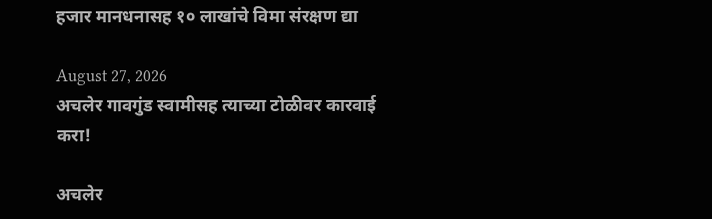हजार मानधनासह १० लाखांचे विमा संरक्षण द्या

August 27, 2026
अचलेर गावगुंड स्वामीसह त्याच्या टोळीवर कारवाई करा!

अचलेर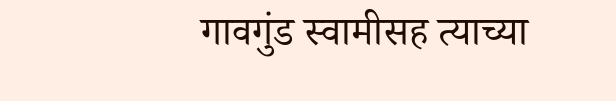गावगुंड स्वामीसह त्याच्या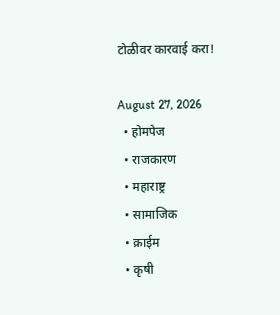टोळीवर कारवाई करा!

August 27, 2026
  • होमपेज
  • राजकारण
  • महाराष्ट्र
  • सामाजिक
  • क्राईम
  • कृषी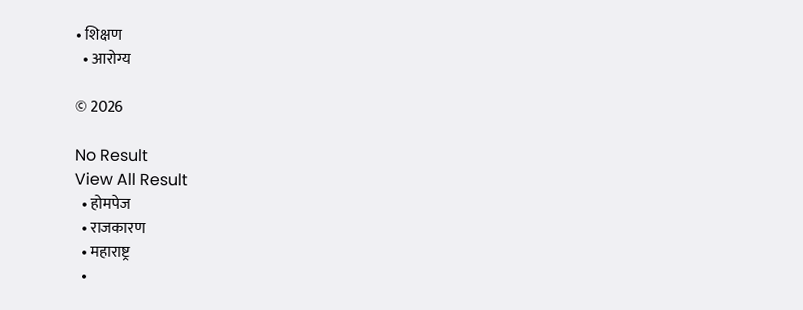• शिक्षण
  • आरोग्य

© 2026

No Result
View All Result
  • होमपेज
  • राजकारण
  • महाराष्ट्र
  •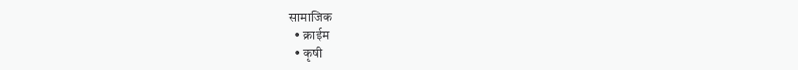सामाजिक
  • क्राईम
  • कृषी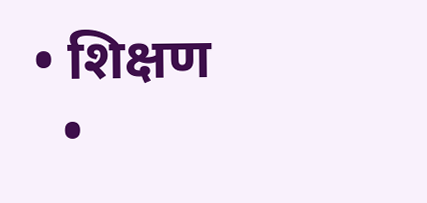• शिक्षण
  •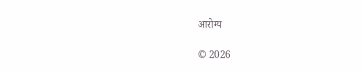आरोग्य

© 2026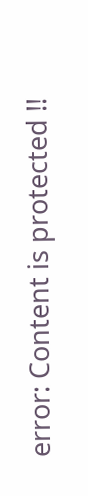error: Content is protected !!